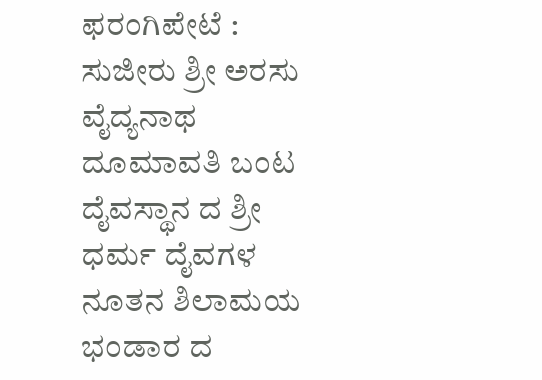ಫರಂಗಿಪೇಟೆ : ಸುಜೀರು ಶ್ರೀ ಅರಸು ವೈದ್ಯನಾಥ ದೂಮಾವತಿ ಬಂಟ ದೈವಸ್ಥಾನ ದ ಶ್ರೀ ಧರ್ಮ ದೈವಗಳ ನೂತನ ಶಿಲಾಮಯ ಭಂಡಾರ ದ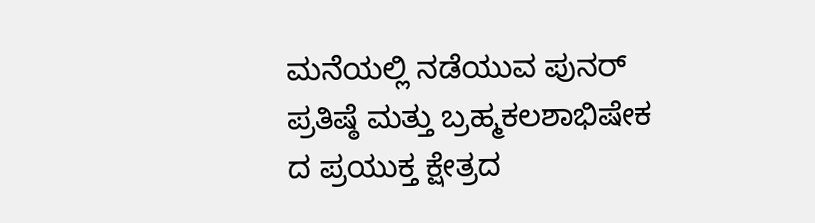ಮನೆಯಲ್ಲಿ ನಡೆಯುವ ಪುನರ್ ಪ್ರತಿಷ್ಠೆ ಮತ್ತು ಬ್ರಹ್ಮಕಲಶಾಭಿಷೇಕ ದ ಪ್ರಯುಕ್ತ ಕ್ಷೇತ್ರದ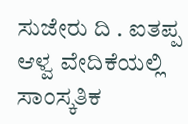ಸುಜೇರು ದಿ . ಐತಪ್ಪ ಆಳ್ವ ವೇದಿಕೆಯಲ್ಲಿ ಸಾಂಸ್ಕತಿಕ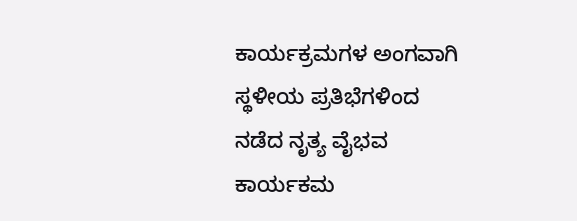ಕಾರ್ಯಕ್ರಮಗಳ ಅಂಗವಾಗಿ ಸ್ಥಳೀಯ ಪ್ರತಿಭೆಗಳಿಂದ ನಡೆದ ನೃತ್ಯ ವೈಭವ ಕಾರ್ಯಕಮ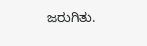ಜರುಗಿತು.